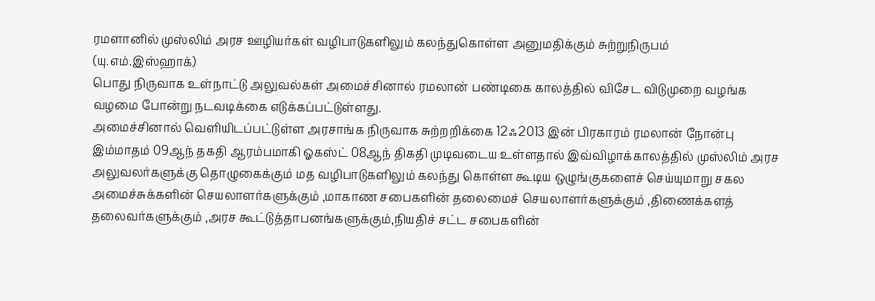ரமளானில் முஸ்லிம் அரச ஊழியர்கள் வழிபாடுகளிலும் கலந்துகொள்ள அனுமதிக்கும் சுற்றுநிருபம்
(யு.எம்.இஸ்ஹாக்)
பொது நிருவாக உள்நாட்டு அலுவல்கள் அமைச்சினால் ரமலான் பண்டிகை காலத்தில் விசேட விடுமுறை வழங்க வழமை போன்று நடவடிக்கை எடுக்கப்பட்டுள்ளது.
அமைச்சினால் வெளியிடப்பட்டுள்ள அரசாங்க நிருவாக சுற்றறிக்கை 12ஃ2013 இன் பிரகாரம் ரமலான் நோன்பு இம்மாதம் 09ஆந் தகதி ஆரம்பமாகி ஓகஸ்ட் 08ஆந் திகதி முடிவடைய உள்ளதால் இவ்விழாக்காலத்தில் முஸ்லிம் அரச அலுவலர்களுக்கு தொழுகைக்கும் மத வழிபாடுகளிலும் கலந்து கொள்ள கூடிய ஒழுங்குகளைச் செய்யுமாறு சகல அமைச்சுக்களின் செயலாளர்களுக்கும் ,மாகாண சபைகளின் தலைமைச் செயலாளர்களுக்கும் ,திணைக்களத் தலைவர்களுக்கும் ,அரச கூட்டுத்தாபனங்களுக்கும்,நியதிச் சட்ட சபைகளின்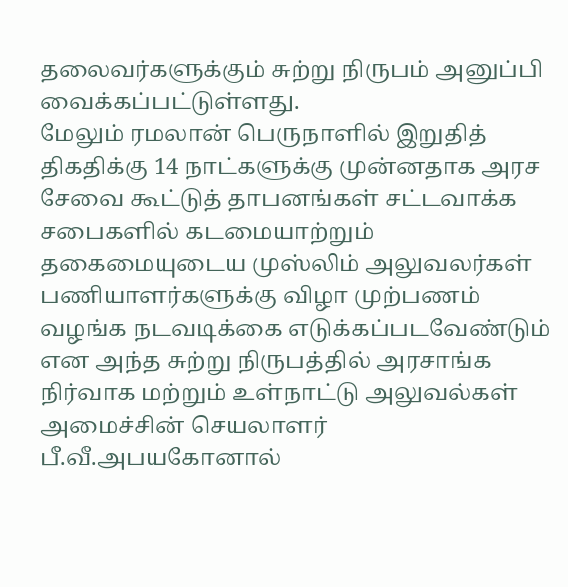தலைவர்களுக்கும் சுற்று நிருபம் அனுப்பி வைக்கப்பட்டுள்ளது.
மேலும் ரமலான் பெருநாளில் இறுதித் திகதிக்கு 14 நாட்களுக்கு முன்னதாக அரச சேவை கூட்டுத் தாபனங்கள் சட்டவாக்க சபைகளில் கடமையாற்றும் தகைமையுடைய முஸ்லிம் அலுவலர்கள் பணியாளர்களுக்கு விழா முற்பணம் வழங்க நடவடிக்கை எடுக்கப்படவேண்டும் என அந்த சுற்று நிருபத்தில் அரசாங்க நிர்வாக மற்றும் உள்நாட்டு அலுவல்கள் அமைச்சின் செயலாளர் பீ.வீ.அபயகோனால்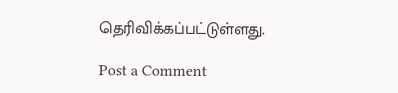தெரிவிக்கப்பட்டுள்ளது.

Post a Comment